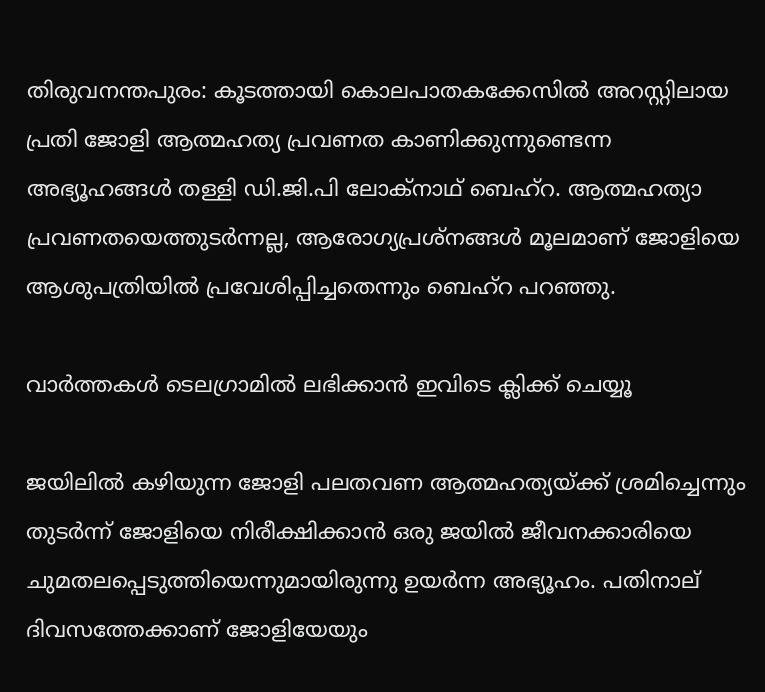തിരുവനന്തപുരം: കൂടത്തായി കൊലപാതകക്കേസില്‍ അറസ്റ്റിലായ പ്രതി ജോളി ആത്മഹത്യ പ്രവണത കാണിക്കുന്നുണ്ടെന്ന അഭ്യൂഹങ്ങള്‍ തള്ളി ഡി.ജി.പി ലോക്നാഥ് ബെഹ്റ. ആത്മഹത്യാ പ്രവണതയെത്തുടര്‍ന്നല്ല, ആരോഗ്യപ്രശ്നങ്ങള്‍ മൂലമാണ് ജോളിയെ ആശുപത്രിയില്‍ പ്രവേശിപ്പിച്ചതെന്നും ബെഹ്റ പറഞ്ഞു.

വാര്‍ത്തകള്‍ ടെലഗ്രാമില്‍ ലഭിക്കാന്‍ ഇവിടെ ക്ലിക്ക് ചെയ്യൂ

ജയിലില്‍ കഴിയുന്ന ജോളി പലതവണ ആത്മഹത്യയ്ക്ക് ശ്രമിച്ചെന്നും തുടര്‍ന്ന് ജോളിയെ നിരീക്ഷിക്കാന്‍ ഒരു ജയില്‍ ജീവനക്കാരിയെ ചുമതലപ്പെടുത്തിയെന്നുമായിരുന്നു ഉയര്‍ന്ന അഭ്യൂഹം. പതിനാല് ദിവസത്തേക്കാണ് ജോളിയേയും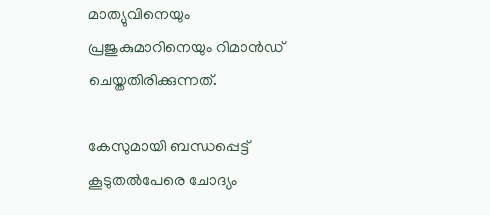മാത്യുവിനെയും പ്രജുകുമാറിനെയും റിമാന്‍ഡ് ചെയ്തതിരിക്കുന്നത്.

കേസുമായി ബന്ധപ്പെട്ട് കൂടുതല്‍പേരെ ചോദ്യം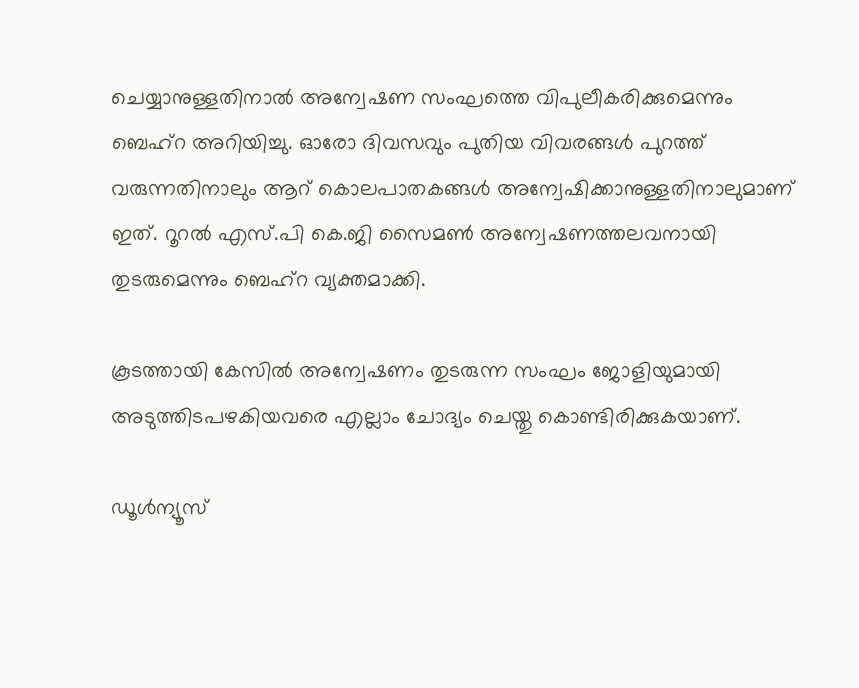ചെയ്യാനുള്ളതിനാല്‍ അന്വേഷണ സംഘത്തെ വിപുലീകരിക്കുമെന്നും ബെഹ്‌റ അറിയിച്ചു. ഓരോ ദിവസവും പുതിയ വിവരങ്ങള്‍ പുറത്ത് വരുന്നതിനാലും ആറ് കൊലപാതകങ്ങള്‍ അന്വേഷിക്കാനുള്ളതിനാലുമാണ് ഇത്. റൂറല്‍ എസ്.പി കെ.ജി സൈമണ്‍ അന്വേഷണത്തലവനായി തുടരുമെന്നും ബെഹ്റ വ്യക്തമാക്കി.

കൂടത്തായി കേസില്‍ അന്വേഷണം തുടരുന്ന സംഘം ജോളിയുമായി അടുത്തിടപഴകിയവരെ എല്ലാം ചോദ്യം ചെയ്തു കൊണ്ടിരിക്കുകയാണ്.

ഡൂൾന്യൂസ്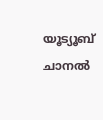യൂട്യൂബ് ചാനൽ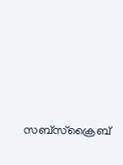സബ്സ്ക്രൈബ്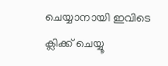ചെയ്യാനായി ഇവിടെ ക്ലിക്ക് ചെയ്യൂ